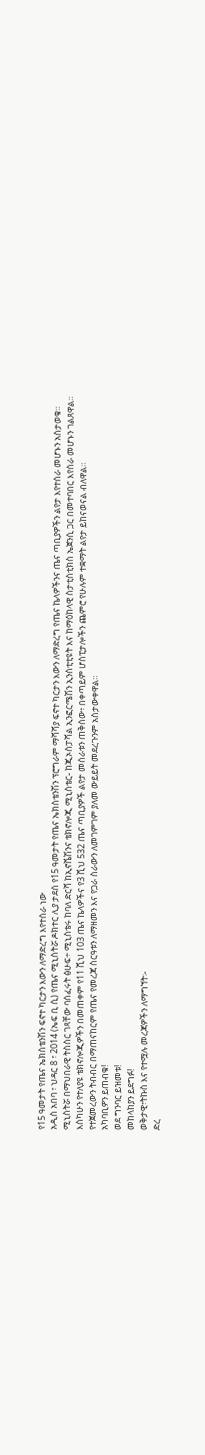የ15 ዓመታት የጤና ኤክስቴንሽን ፍኖተ ካርታን እውን ለማድረግ እየተሰራ ነው
አዲስ አበባ ፣ ህዳር 8 ፣ 2014 (ኤፍ ቢ ሲ) የጤና ሚኒስትሯ ዶክተር ሊያ ታደሰ የ15 ዓመታት የጤና ኤክስቴንሽን ፕሮግራም ማሻሻያ ፍኖተ ካርታን እውን ለማድረግ የጤና ኬላዎችንና ጤና ጣቢያዎችን ልየታ እየተሰራ መሆኑን አስታወቁ።
ሚኒስትሯ በማህበራዊ ትስስር ገጻቸው ባሰፈሩት ፅሁፍ÷ ሚኒስቴሩ ከባለ ድርሻ ከኢኖቬሽንና ቴክኖሎጂ ሚኒስቴር- ከጂኦስፓሻል ኢንፎርሜሽን ኢንስቲቲዩት እና ከማዕከላዊ ስታቲስቲክስ ኤጀንሲ ጋር በመተባበር እየሰራ መሆኑን ገልጸዋል።
እስካሁን የተለያዩ ቴክኖሎጂዎችን በመጠቀም የ11 ሺህ 103 ጤና ኬላዎችና የ3 ሺህ 532 ጤና ጣቢያዎች ልየታ መሰራቱን ጠቅሰው፥ በቀጣይም ሆስፒታሎችን ጨምሮ የሁሉም ተቋማት ልየታ ይከናወናል ብለዋል።
የተጀመረውን ትብብር በማጠናከርም የጤና የመረጃ ስርዓቱን ለማዘመን እና የጋራ ስራውን ለመገምገም ያለመ ውይይት መደረጉንም አስታውቀዋል።
አካባቢዎን ይጠብቁ!
ወደ ግንባር ይዝመቱ!
መከላከያን ይደግፉ!
ወቅታዊ፣ትኩስ እና የተሟሉ መረጃዎችን ለማግኘት፡-
ድረ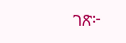ገጽ፦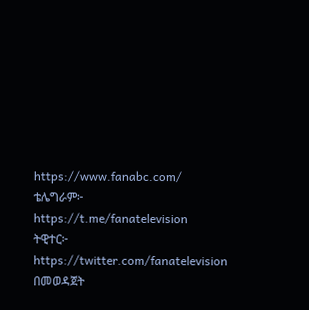https://www.fanabc.com/
ቴሌግራም፦ https://t.me/fanatelevision
ትዊተር፦ https://twitter.com/fanatelevision በመወዳጀት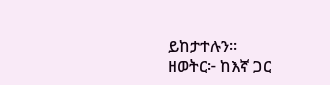ይከታተሉን፡፡
ዘወትር፦ ከእኛ ጋር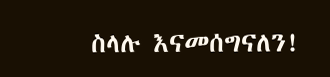ስላሉ እናመሰግናለን!